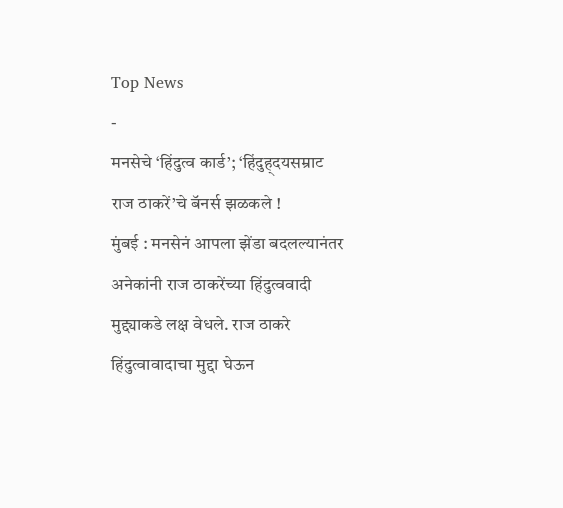Top News
-
मनसेचे ‘हिंदुत्व कार्ड’; ‘हिंदुह्दयसम्राट राज ठाकरें’चे बॅनर्स झळकले !
मुंबई : मनसेनं आपला झेंडा बदलल्यानंतर अनेकांनी राज ठाकरेंच्या हिंदुत्ववादी मुद्द्याकडे लक्ष वेधले. राज ठाकरे हिंदुत्वावादाचा मुद्दा घेऊन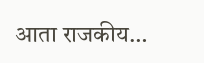आता राजकीय…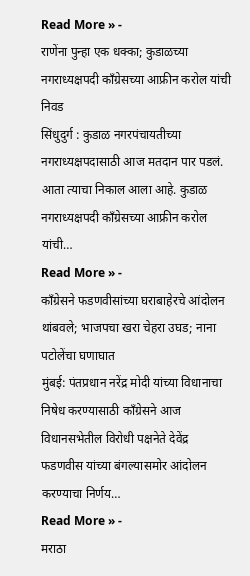Read More » -
राणेंना पुन्हा एक धक्का; कुडाळच्या नगराध्यक्षपदी काँग्रेसच्या आफ्रीन करोल यांची निवड
सिंधुदुर्ग : कुडाळ नगरपंचायतीच्या नगराध्यक्षपदासाठी आज मतदान पार पडलं. आता त्याचा निकाल आला आहे. कुडाळ नगराध्यक्षपदी काँग्रेसच्या आफ्रीन करोल यांची…
Read More » -
काँग्रेसने फडणवीसांच्या घराबाहेरचे आंदोलन थांबवले; भाजपचा खरा चेहरा उघड; नाना पटोलेंचा घणाघात
मुंबई: पंतप्रधान नरेंद्र मोदी यांच्या विधानाचा निषेध करण्यासाठी काँग्रेसने आज विधानसभेतील विरोधी पक्षनेते देवेंद्र फडणवीस यांच्या बंगल्यासमोर आंदोलन करण्याचा निर्णय…
Read More » -
मराठा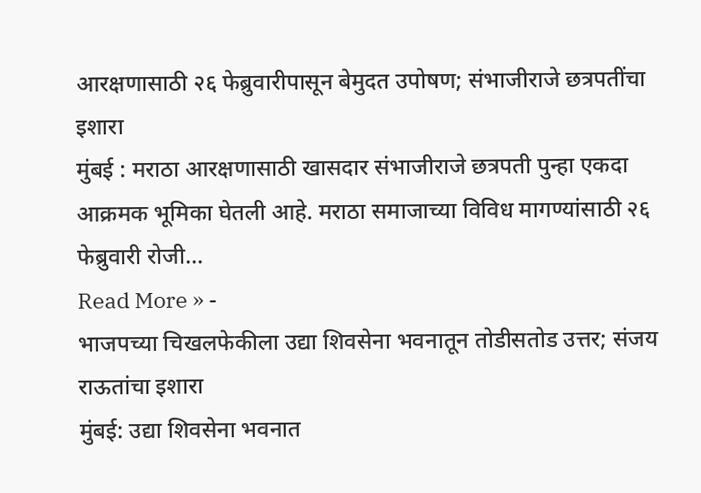आरक्षणासाठी २६ फेब्रुवारीपासून बेमुदत उपोषण; संभाजीराजे छत्रपतींचा इशारा
मुंबई : मराठा आरक्षणासाठी खासदार संभाजीराजे छत्रपती पुन्हा एकदा आक्रमक भूमिका घेतली आहे. मराठा समाजाच्या विविध मागण्यांसाठी २६ फेब्रुवारी रोजी…
Read More » -
भाजपच्या चिखलफेकीला उद्या शिवसेना भवनातून तोडीसतोड उत्तर; संजय राऊतांचा इशारा
मुंबई: उद्या शिवसेना भवनात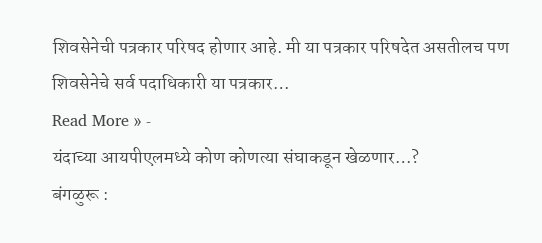शिवसेनेची पत्रकार परिषद होणार आहे. मी या पत्रकार परिषदेत असतीलच पण शिवसेनेचे सर्व पदाधिकारी या पत्रकार…
Read More » -
यंदाच्या आयपीएलमध्ये कोण कोणत्या संघाकडून खेळणार…?
बंगळुरू :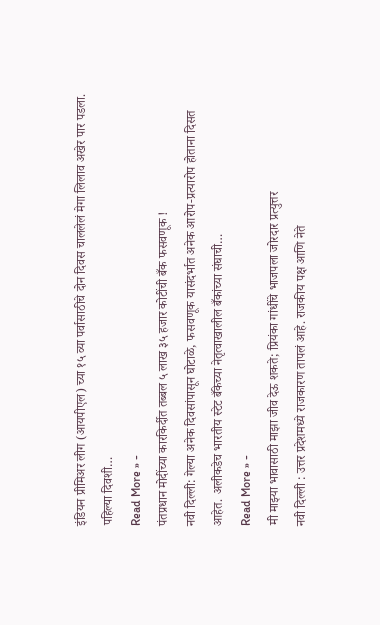इंडियन प्रीमिअर लीग (आयपीएल) च्या १५ व्या पर्वासाठीचे दोन दिवस चाललेलं मेगा लिलाव अखेर पार पडला. पहिल्या दिवशी…
Read More » -
पंतप्रधान मोदींच्या कारकिर्दीत तब्बल ५ लाख ३५ हजार कोटींची बँक फसवणूक !
नवी दिल्ली: गेल्या अनेक दिवसांपासून घोटाळे, फसवणूक यासंदर्भात अनेक आरोप-प्रत्यारोप होताना दिसत आहेत. अलीकडेच भारतीय स्टेट बँकेच्या नेतृत्वाखालील बँकांच्या संघाची…
Read More » -
मी माझ्या भावासाठी माझा जीव देऊ शकते; प्रियंका गांधींचे भाजपला जोरदार प्रत्युत्तर
नवी दिल्ली : उत्तर प्रदेशमध्ये राजकारण तापलं आहे. राजकीय पक्ष आणि नेते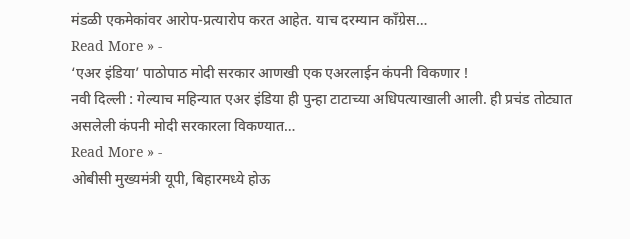मंडळी एकमेकांवर आरोप-प्रत्यारोप करत आहेत. याच दरम्यान काँग्रेस…
Read More » -
‘एअर इंडिया’ पाठोपाठ मोदी सरकार आणखी एक एअरलाईन कंपनी विकणार !
नवी दिल्ली : गेल्याच महिन्यात एअर इंडिया ही पुन्हा टाटाच्या अधिपत्याखाली आली. ही प्रचंड तोट्यात असलेली कंपनी मोदी सरकारला विकण्यात…
Read More » -
ओबीसी मुख्यमंत्री यूपी, बिहारमध्ये होऊ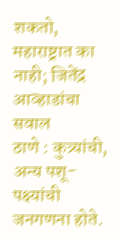शकतो, महाराष्ट्रात का नाही; जितेंद्र आव्हाडांचा सवाल
ठाणे : कुत्र्यांची, अन्य पशू-पक्ष्यांची जनगणना होते.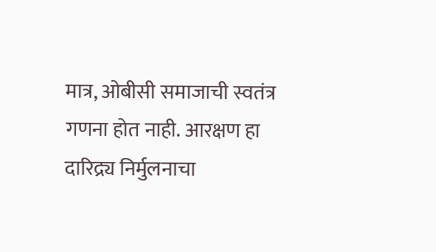मात्र, ओबीसी समाजाची स्वतंत्र गणना होत नाही. आरक्षण हा दारिद्र्य निर्मुलनाचा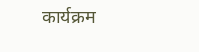कार्यक्रम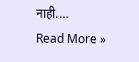नाही.…
Read More »